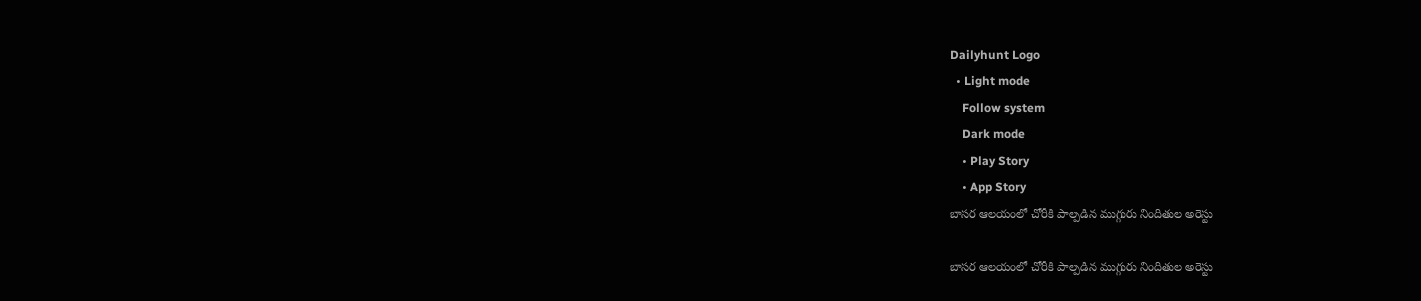Dailyhunt Logo
  • Light mode
    Follow system
    Dark mode
    • Play Story
    • App Story
బాసర ఆలయంలో చోరీకి పాల్పడిన ముగ్గురు నిందితుల అరెస్టు

బాసర ఆలయంలో చోరీకి పాల్పడిన ముగ్గురు నిందితుల అరెస్టు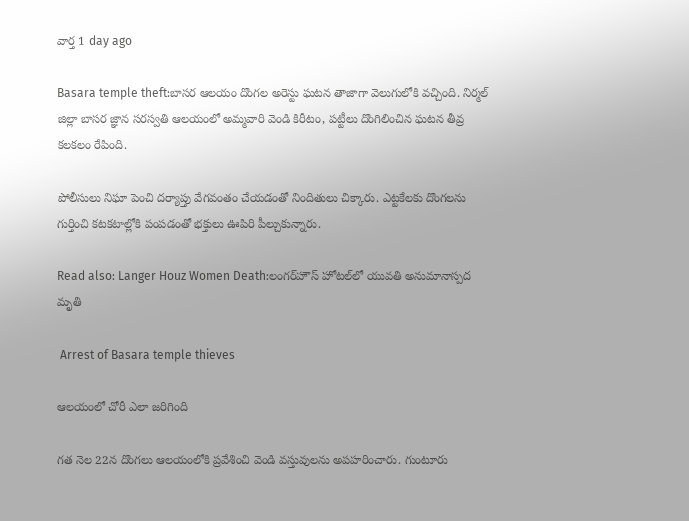వార్త 1 day ago

Basara temple theft:బాసర ఆలయం దొంగల అరెస్టు ఘటన తాజాగా వెలుగులోకి వచ్చింది. నిర్మల్ జిల్లా బాసర జ్ఞాన సరస్వతి ఆలయంలో అమ్మవారి వెండి కిరీటం, పట్టీలు దొంగిలించిన ఘటన తీవ్ర కలకలం రేపింది.

పోలీసులు నిఘా పెంచి దర్యాప్తు వేగవంతం చేయడంతో నిందితులు చిక్కారు. ఎట్టకేలకు దొంగలను గుర్తించి కటకటాల్లోకి పంపడంతో భక్తులు ఊపిరి పీల్చుకున్నారు.

Read also: Langer Houz Women Death:లంగర్‌హౌస్ హోటల్‌లో యువతి అనుమానాస్పద మృతి

 Arrest of Basara temple thieves

ఆలయంలో చోరీ ఎలా జరిగింది

గత నెల 22న దొంగలు ఆలయంలోకి ప్రవేశించి వెండి వస్తువులను అపహరించారు. గుంటూరు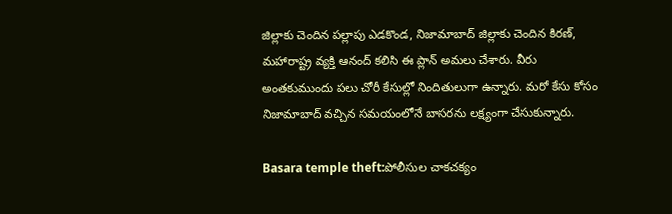జిల్లాకు చెందిన పల్లాపు ఎడకొండ, నిజామాబాద్ జిల్లాకు చెందిన కిరణ్, మహారాష్ట్ర వ్యక్తి ఆనంద్ కలిసి ఈ ప్లాన్ అమలు చేశారు. వీరు అంతకుముందు పలు చోరీ కేసుల్లో నిందితులుగా ఉన్నారు. మరో కేసు కోసం నిజామాబాద్ వచ్చిన సమయంలోనే బాసరను లక్ష్యంగా చేసుకున్నారు.

Basara temple theft:పోలీసుల చాకచక్యం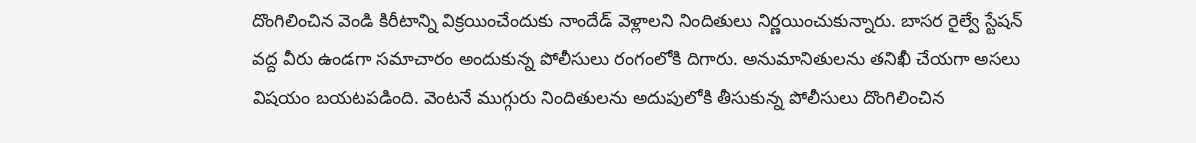దొంగిలించిన వెండి కిరీటాన్ని విక్రయించేందుకు నాందేడ్ వెళ్లాలని నిందితులు నిర్ణయించుకున్నారు. బాసర రైల్వే స్టేషన్ వద్ద వీరు ఉండగా సమాచారం అందుకున్న పోలీసులు రంగంలోకి దిగారు. అనుమానితులను తనిఖీ చేయగా అసలు విషయం బయటపడింది. వెంటనే ముగ్గురు నిందితులను అదుపులోకి తీసుకున్న పోలీసులు దొంగిలించిన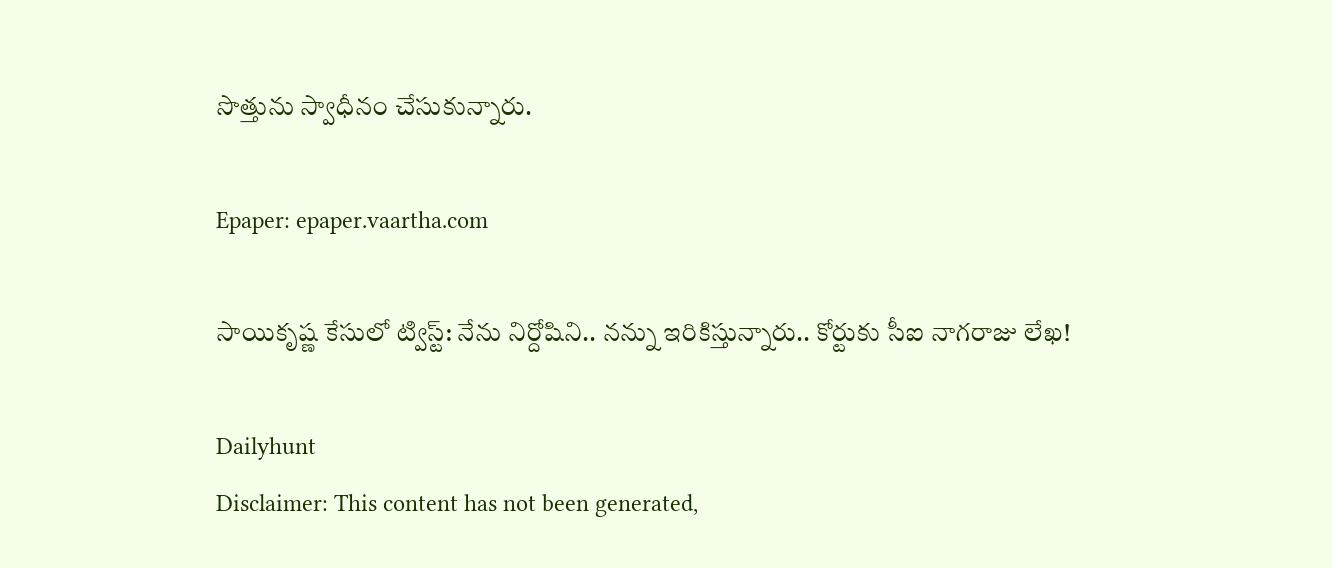సొత్తును స్వాధీనం చేసుకున్నారు.

Epaper: epaper.vaartha.com

సాయికృష్ణ కేసులో ట్విస్ట్: నేను నిర్దోషిని.. నన్ను ఇరికిస్తున్నారు.. కోర్టుకు సీఐ నాగరాజు లేఖ!

Dailyhunt
Disclaimer: This content has not been generated,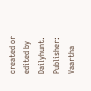created or edited by Dailyhunt. Publisher: Vaartha